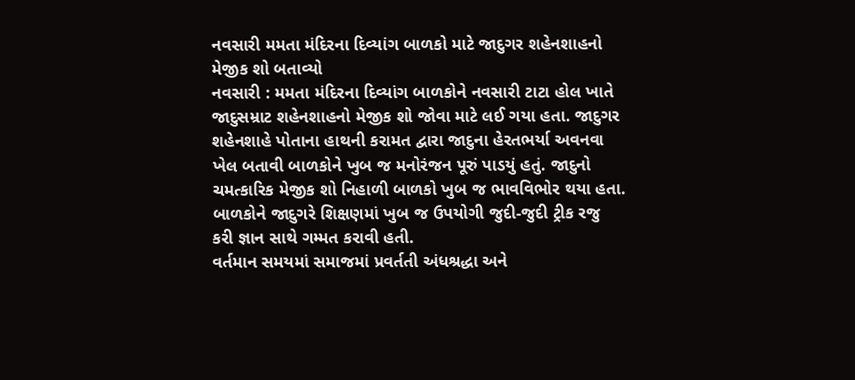નવસારી મમતા મંદિરના દિવ્યાંગ બાળકો માટે જાદુગર શહેનશાહનો મેજીક શો બતાવ્યો
નવસારી : મમતા મંદિરના દિવ્યાંગ બાળકોને નવસારી ટાટા હોલ ખાતે જાદુસમ્રાટ શહેનશાહનો મેજીક શો જોવા માટે લઈ ગયા હતા. જાદુગર શહેનશાહે પોતાના હાથની કરામત દ્વારા જાદુના હેરતભર્યા અવનવા ખેલ બતાવી બાળકોને ખુબ જ મનોરંજન પૂરું પાડયું હતું. જાદુનો ચમત્કારિક મેજીક શો નિહાળી બાળકો ખુબ જ ભાવવિભોર થયા હતા. બાળકોને જાદુગરે શિક્ષણમાં ખુબ જ ઉપયોગી જુદી-જુદી ટ્રીક રજુ કરી જ્ઞાન સાથે ગમ્મત કરાવી હતી.
વર્તમાન સમયમાં સમાજમાં પ્રવર્તતી અંધશ્રદ્ધા અને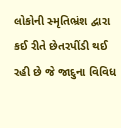લોકોની સ્મૃતિભ્રંશ દ્વારા કઈ રીતે છેતરપીંડી થઈ રહી છે જે જાદુના વિવિધ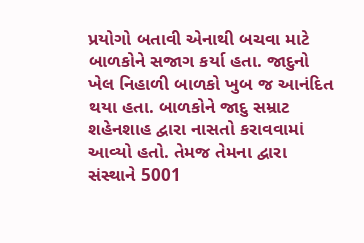પ્રયોગો બતાવી એનાથી બચવા માટે બાળકોને સજાગ કર્યા હતા. જાદુનો ખેલ નિહાળી બાળકો ખુબ જ આનંદિત થયા હતા. બાળકોને જાદુ સમ્રાટ શહેનશાહ દ્વારા નાસતો કરાવવામાં આવ્યો હતો. તેમજ તેમના દ્વારા સંસ્થાને 5001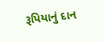રૂપિયાનું દાન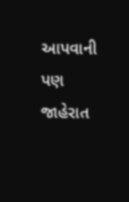આપવાની પણ જાહેરાત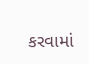કરવામાં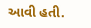આવી હતી.